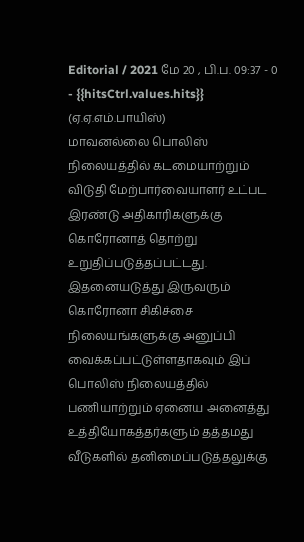Editorial / 2021 மே 20 , பி.ப. 09:37 - 0 - {{hitsCtrl.values.hits}}
(ஏ.ஏ.எம்.பாயிஸ்)
மாவனல்லை பொலிஸ் நிலையத்தில் கடமையாற்றும் விடுதி மேற்பார்வையாளர் உட்பட இரண்டு அதிகாரிகளுக்கு கொரோனாத் தொற்று உறுதிப்படுத்தப்பட்டது.
இதனையடுத்து இருவரும் கொரோனா சிகிச்சை நிலையங்களுக்கு அனுப்பி வைக்கப்பட்டுள்ளதாகவும் இப் பொலிஸ் நிலையத்தில் பணியாற்றும் ஏனைய அனைத்து உத்தியோகத்தர்களும் தத்தமது வீடுகளில் தனிமைப்படுத்தலுக்கு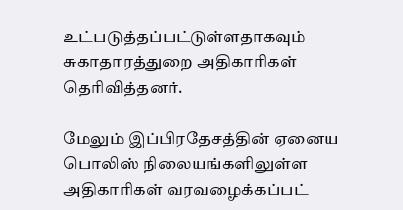உட்படுத்தப்பட்டுள்ளதாகவும் சுகாதாரத்துறை அதிகாரிகள் தெரிவித்தனர்.

மேலும் இப்பிரதேசத்தின் ஏனைய பொலிஸ் நிலையங்களிலுள்ள அதிகாரிகள் வரவழைக்கப்பட்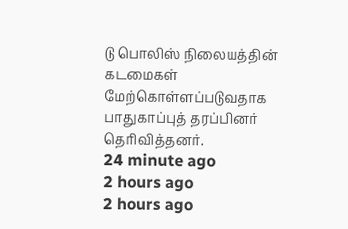டு பொலிஸ் நிலையத்தின் கடமைகள் மேற்கொள்ளப்படுவதாக பாதுகாப்புத் தரப்பினர் தெரிவித்தனர்.
24 minute ago
2 hours ago
2 hours ago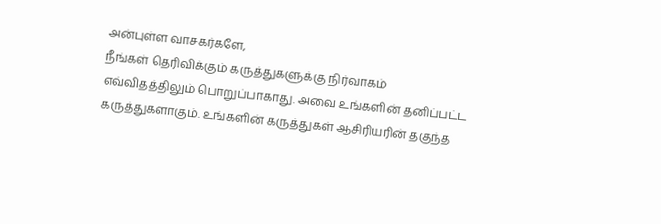அன்புள்ள வாசகர்களே,
நீங்கள் தெரிவிக்கும் கருத்துகளுக்கு நிர்வாகம் எவ்விதத்திலும் பொறுப்பாகாது. அவை உங்களின் தனிப்பட்ட கருத்துகளாகும். உங்களின் கருத்துகள் ஆசிரியரின் தகுந்த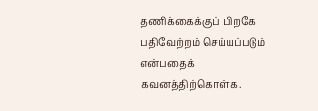தணிக்கைக்குப் பிறகே பதிவேற்றம் செய்யப்படும் என்பதைக் கவனத்திற்கொள்க.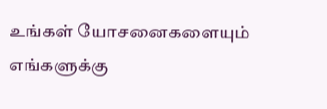உங்கள் யோசனைகளையும் எங்களுக்கு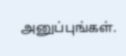அனுப்புங்கள்.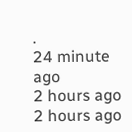.
24 minute ago
2 hours ago
2 hours ago